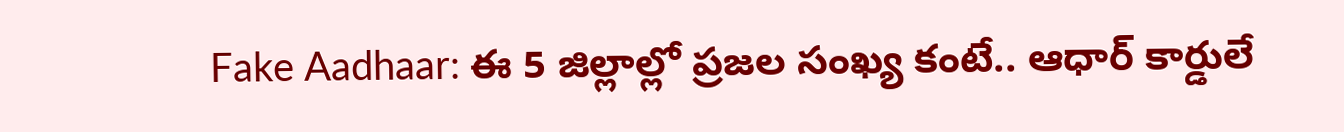Fake Aadhaar: ఈ 5 జిల్లాల్లో ప్రజల సంఖ్య కంటే.. ఆధార్ కార్డులే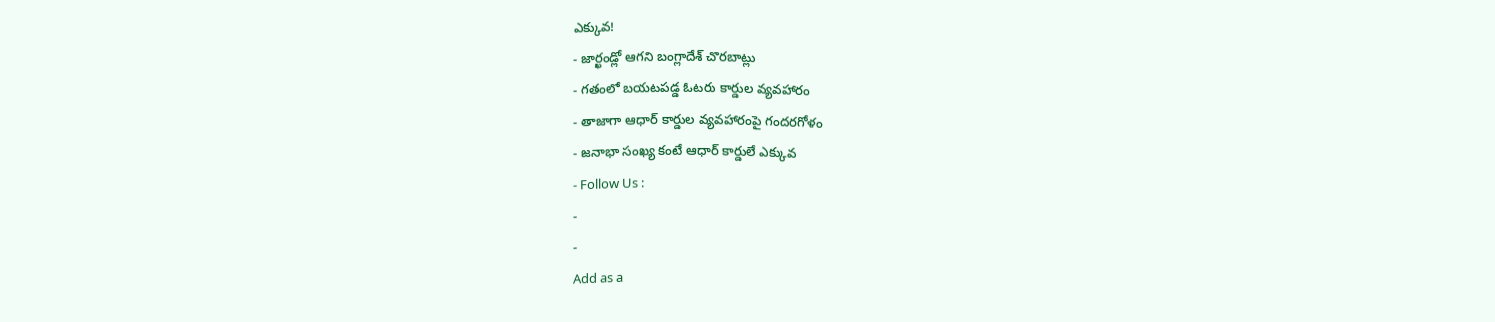ఎక్కువ!
- జార్ఖండ్లో ఆగని బంగ్లాదేశ్ చొరబాట్లు
- గతంలో బయటపడ్డ ఓటరు కార్డుల వ్యవహారం
- తాజాగా ఆధార్ కార్డుల వ్యవహారంపై గందరగోళం
- జనాభా సంఖ్య కంటే ఆధార్ కార్డులే ఎక్కువ
- Follow Us :
-
-
Add as a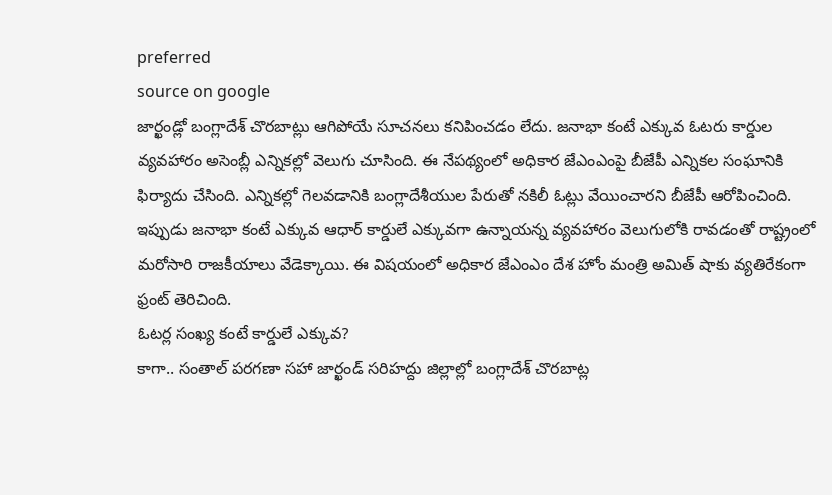preferred
source on google
జార్ఖండ్లో బంగ్లాదేశ్ చొరబాట్లు ఆగిపోయే సూచనలు కనిపించడం లేదు. జనాభా కంటే ఎక్కువ ఓటరు కార్డుల వ్యవహారం అసెంబ్లీ ఎన్నికల్లో వెలుగు చూసింది. ఈ నేపథ్యంలో అధికార జేఎంఎంపై బీజేపీ ఎన్నికల సంఘానికి ఫిర్యాదు చేసింది. ఎన్నికల్లో గెలవడానికి బంగ్లాదేశీయుల పేరుతో నకిలీ ఓట్లు వేయించారని బీజేపీ ఆరోపించింది. ఇప్పుడు జనాభా కంటే ఎక్కువ ఆధార్ కార్డులే ఎక్కువగా ఉన్నాయన్న వ్యవహారం వెలుగులోకి రావడంతో రాష్ట్రంలో మరోసారి రాజకీయాలు వేడెక్కాయి. ఈ విషయంలో అధికార జేఎంఎం దేశ హోం మంత్రి అమిత్ షాకు వ్యతిరేకంగా ఫ్రంట్ తెరిచింది.
ఓటర్ల సంఖ్య కంటే కార్డులే ఎక్కువ?
కాగా.. సంతాల్ పరగణా సహా జార్ఖండ్ సరిహద్దు జిల్లాల్లో బంగ్లాదేశ్ చొరబాట్ల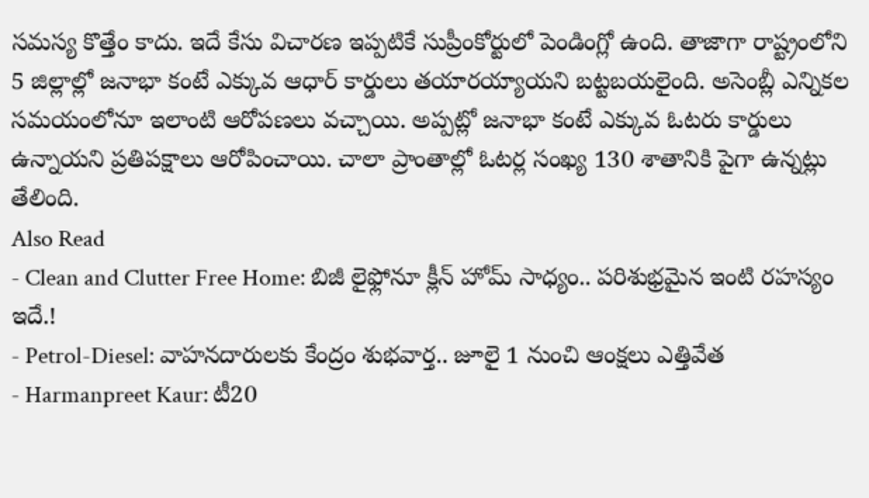సమస్య కొత్తేం కాదు. ఇదే కేసు విచారణ ఇప్పటికే సుప్రీంకోర్టులో పెండింగ్లో ఉంది. తాజాగా రాష్ట్రంలోని 5 జిల్లాల్లో జనాభా కంటే ఎక్కువ ఆధార్ కార్డులు తయారయ్యాయని బట్టబయలైంది. అసెంబ్లీ ఎన్నికల సమయంలోనూ ఇలాంటి ఆరోపణలు వచ్చాయి. అప్పట్లో జనాభా కంటే ఎక్కువ ఓటరు కార్డులు ఉన్నాయని ప్రతిపక్షాలు ఆరోపించాయి. చాలా ప్రాంతాల్లో ఓటర్ల సంఖ్య 130 శాతానికి పైగా ఉన్నట్లు తేలింది.
Also Read
- Clean and Clutter Free Home: బిజీ లైఫ్లోనూ క్లీన్ హోమ్ సాధ్యం.. పరిశుభ్రమైన ఇంటి రహస్యం ఇదే.!
- Petrol-Diesel: వాహనదారులకు కేంద్రం శుభవార్త.. జూలై 1 నుంచి ఆంక్షలు ఎత్తివేత
- Harmanpreet Kaur: టీ20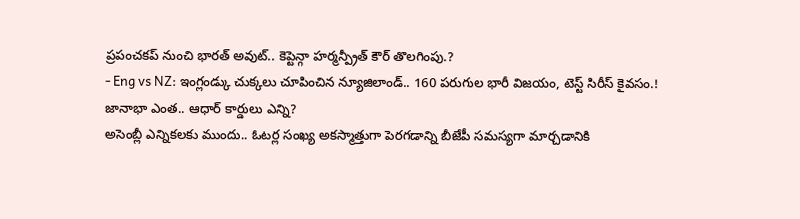ప్రపంచకప్ నుంచి భారత్ అవుట్.. కెప్టెన్గా హర్మన్ప్రీత్ కౌర్ తొలగింపు.?
- Eng vs NZ: ఇంగ్లండ్కు చుక్కలు చూపించిన న్యూజిలాండ్.. 160 పరుగుల భారీ విజయం, టెస్ట్ సిరీస్ కైవసం.!
జానాభా ఎంత.. ఆధార్ కార్డులు ఎన్ని?
అసెంబ్లీ ఎన్నికలకు ముందు.. ఓటర్ల సంఖ్య అకస్మాత్తుగా పెరగడాన్ని బీజేపీ సమస్యగా మార్చడానికి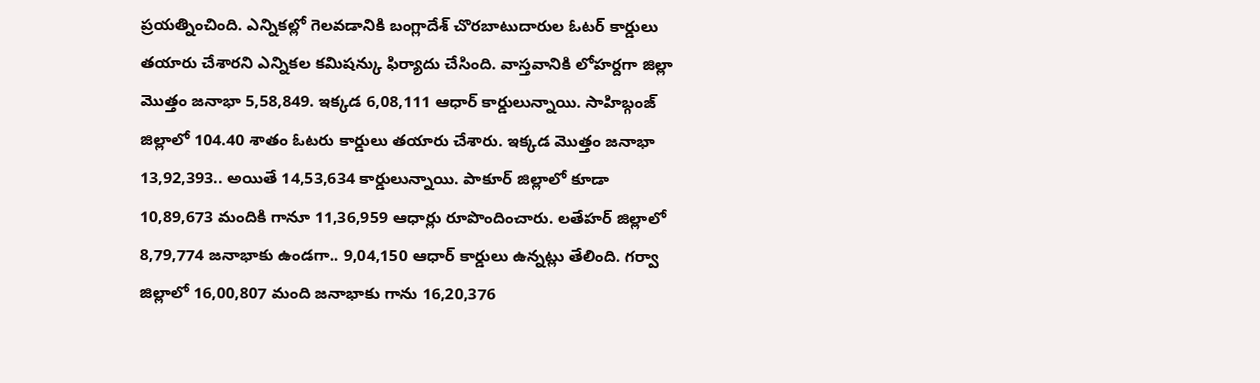ప్రయత్నించింది. ఎన్నికల్లో గెలవడానికి బంగ్లాదేశ్ చొరబాటుదారుల ఓటర్ కార్డులు తయారు చేశారని ఎన్నికల కమిషన్కు ఫిర్యాదు చేసింది. వాస్తవానికి లోహర్దగా జిల్లా మొత్తం జనాభా 5,58,849. ఇక్కడ 6,08,111 ఆధార్ కార్డులున్నాయి. సాహిబ్గంజ్ జిల్లాలో 104.40 శాతం ఓటరు కార్డులు తయారు చేశారు. ఇక్కడ మొత్తం జనాభా 13,92,393.. అయితే 14,53,634 కార్డులున్నాయి. పాకూర్ జిల్లాలో కూడా 10,89,673 మందికి గానూ 11,36,959 ఆధార్లు రూపొందించారు. లతేహర్ జిల్లాలో 8,79,774 జనాభాకు ఉండగా.. 9,04,150 ఆధార్ కార్డులు ఉన్నట్లు తేలింది. గర్వా జిల్లాలో 16,00,807 మంది జనాభాకు గాను 16,20,376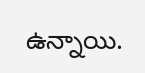ఉన్నాయి.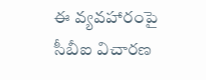ఈ వ్యవహారంపై సీబీఐ విచారణ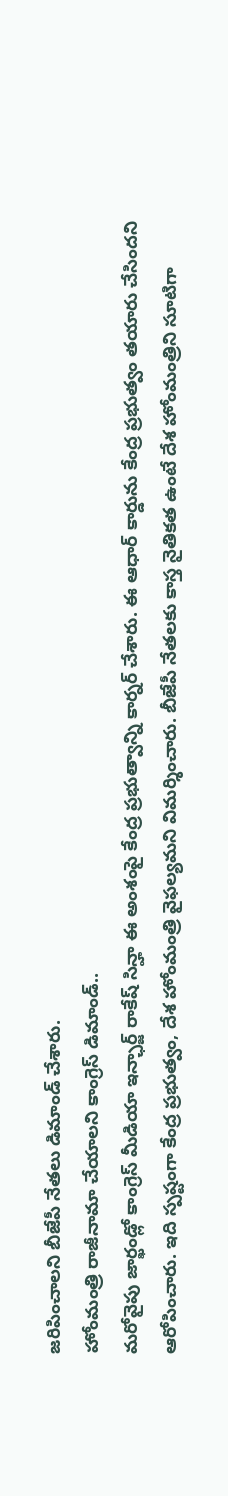జరిపించాలని బీజేపీ నేతలు డిమాండ్ చేశారు.
హోంమంత్రి రాజీనామా చేయాలని కాంగ్రెస్ డిమాండ్..
మరోవైపు జార్ఖండ్లో కాంగ్రెస్ మీడియా ఇన్ఛార్జ్ రాకేష్ సిన్హా ఈ అంశంపై కేంద్ర ప్రభుత్వాన్ని కార్నర్ చేశారు. ఈ ఆధార్ కార్డును కేంద్ర ప్రభుత్వం తయారు చేసిందని ఆరోపించారు. ఇది స్పష్టంగా కేంద్ర ప్రభుత్వం, దేశ హోంమంత్రి వైఫల్యమని విమర్శించారు. బీజేపీ నేతలకు కాస్త నైతికత ఉంటే దేశ హోంమంత్రిని సూటిగా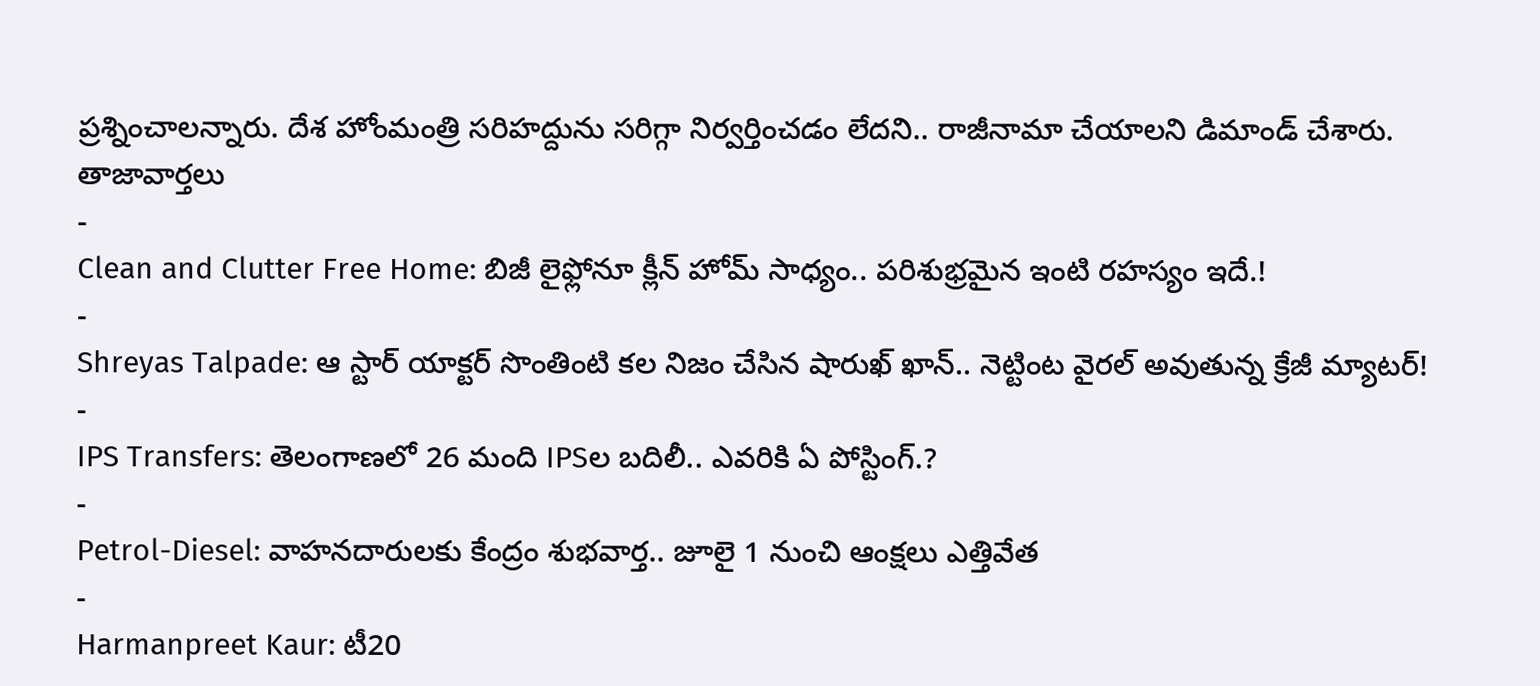ప్రశ్నించాలన్నారు. దేశ హోంమంత్రి సరిహద్దును సరిగ్గా నిర్వర్తించడం లేదని.. రాజీనామా చేయాలని డిమాండ్ చేశారు.
తాజావార్తలు
-
Clean and Clutter Free Home: బిజీ లైఫ్లోనూ క్లీన్ హోమ్ సాధ్యం.. పరిశుభ్రమైన ఇంటి రహస్యం ఇదే.!
-
Shreyas Talpade: ఆ స్టార్ యాక్టర్ సొంతింటి కల నిజం చేసిన షారుఖ్ ఖాన్.. నెట్టింట వైరల్ అవుతున్న క్రేజీ మ్యాటర్!
-
IPS Transfers: తెలంగాణలో 26 మంది IPSల బదిలీ.. ఎవరికి ఏ పోస్టింగ్.?
-
Petrol-Diesel: వాహనదారులకు కేంద్రం శుభవార్త.. జూలై 1 నుంచి ఆంక్షలు ఎత్తివేత
-
Harmanpreet Kaur: టీ20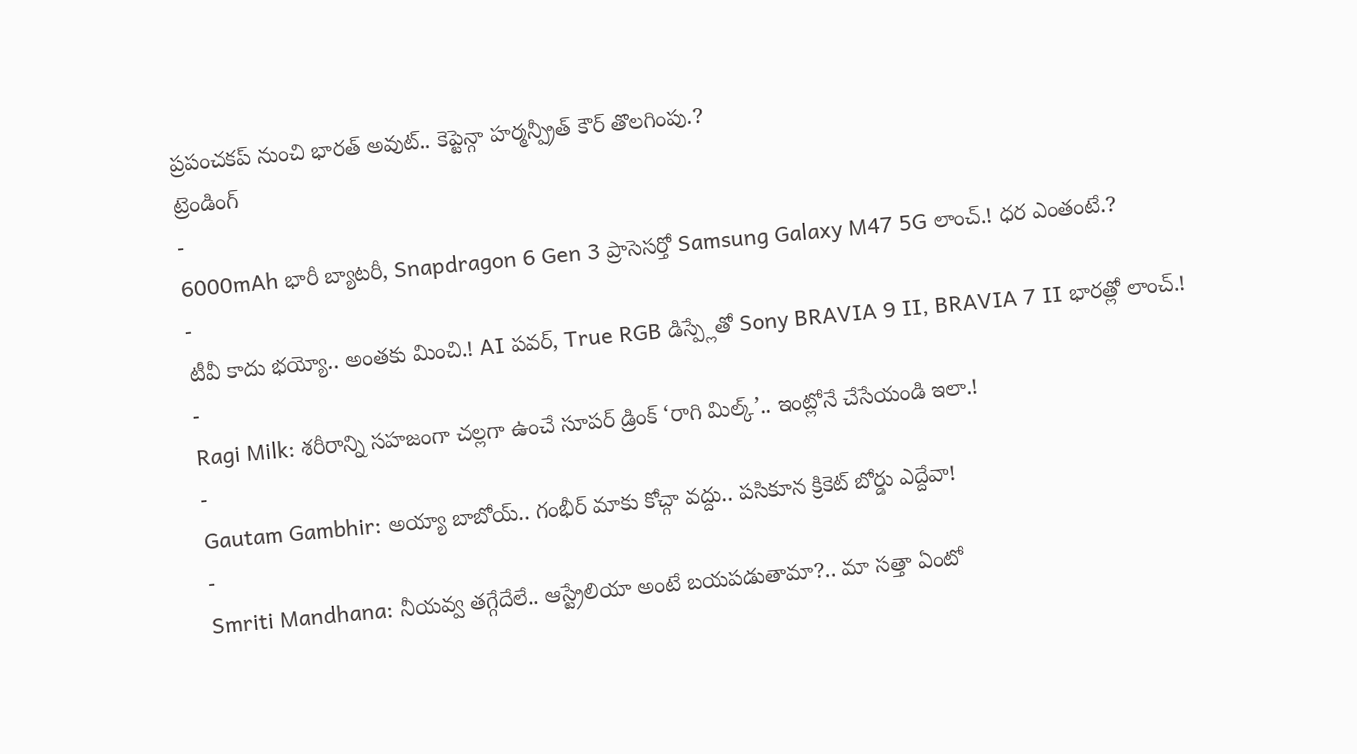ప్రపంచకప్ నుంచి భారత్ అవుట్.. కెప్టెన్గా హర్మన్ప్రీత్ కౌర్ తొలగింపు.?
ట్రెండింగ్
-
6000mAh భారీ బ్యాటరీ, Snapdragon 6 Gen 3 ప్రాసెసర్తో Samsung Galaxy M47 5G లాంచ్.! ధర ఎంతంటే.?
-
టీవీ కాదు భయ్యో.. అంతకు మించి.! AI పవర్, True RGB డిస్ప్లేతో Sony BRAVIA 9 II, BRAVIA 7 II భారత్లో లాంచ్.!
-
Ragi Milk: శరీరాన్ని సహజంగా చల్లగా ఉంచే సూపర్ డ్రింక్ ‘రాగి మిల్క్’.. ఇంట్లోనే చేసేయండి ఇలా.!
-
Gautam Gambhir: అయ్యా బాబోయ్.. గంభీర్ మాకు కోచ్గా వద్దు.. పసికూన క్రికెట్ బోర్డు ఎద్దేవా!
-
Smriti Mandhana: నీయవ్వ తగ్గేదేలే.. ఆస్ట్రేలియా అంటే బయపడుతామా?.. మా సత్తా ఏంటో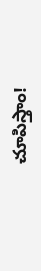చూపిస్తాం!